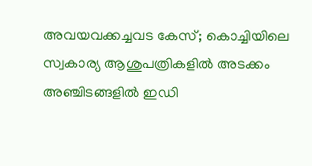അവയവക്കച്ചവട കേസ്; കൊച്ചിയിലെ സ്വകാര്യ ആശുപത്രികളിൽ അടക്കം അഞ്ചിടങ്ങളിൽ ഇഡി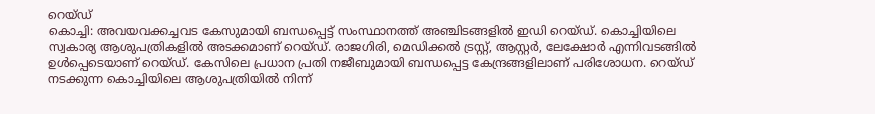റെയ്ഡ്
കൊച്ചി: അവയവക്കച്ചവട കേസുമായി ബന്ധപ്പെട്ട് സംസ്ഥാനത്ത് അഞ്ചിടങ്ങളിൽ ഇഡി റെയ്ഡ്. കൊച്ചിയിലെ സ്വകാര്യ ആശുപത്രികളിൽ അടക്കമാണ് റെയ്ഡ്. രാജഗിരി, മെഡിക്കൽ ട്രസ്റ്റ്, ആസ്റ്റർ, ലേക്ഷോർ എന്നിവടങ്ങിൽ ഉൾപ്പെടെയാണ് റെയ്ഡ്. കേസിലെ പ്രധാന പ്രതി നജീബുമായി ബന്ധപ്പെട്ട കേന്ദ്രങ്ങളിലാണ് പരിശോധന. റെയ്ഡ് നടക്കുന്ന കൊച്ചിയിലെ ആശുപത്രിയിൽ നിന്ന്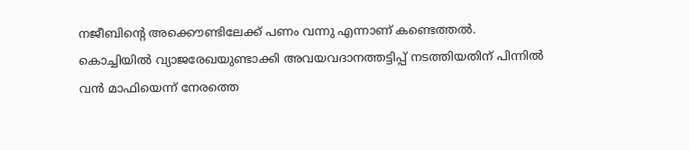നജീബിന്റെ അക്കൌണ്ടിലേക്ക് പണം വന്നു എന്നാണ് കണ്ടെത്തൽ.
കൊച്ചിയിൽ വ്യാജരേഖയുണ്ടാക്കി അവയവദാനത്തട്ടിപ്പ് നടത്തിയതിന് പിന്നിൽ വൻ മാഫിയെന്ന് നേരത്തെ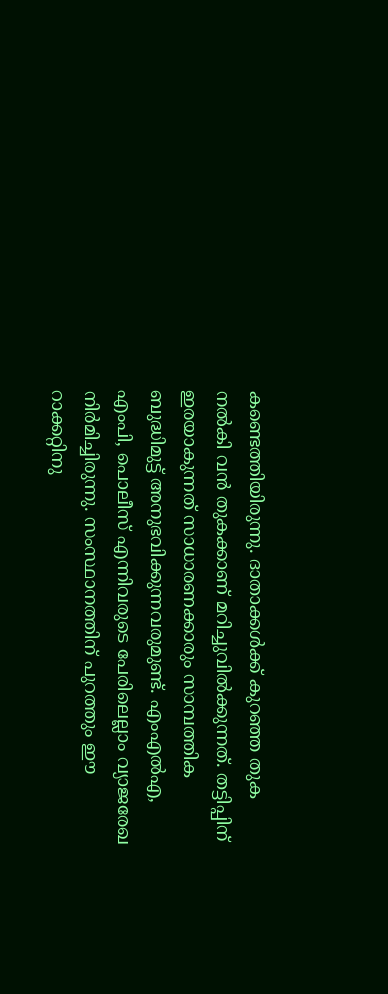കണ്ടെത്തിയിരുന്നു. ദാതാക്കൾക്ക് കുറഞ്ഞ തുക നൽകി വൻ തുകക്കാണ് മറിച്ചുവിൽക്കുന്നത്. തട്ടിപ്പിന് ഇരയാകുന്നത് സാധാരണക്കാരും സാമ്പത്തിക ബുദ്ധിമുട്ട് അനുഭവിക്കുന്നവരുമുണ്ട്. എംഎൽഎ, എംപി, പൊലീസ് എന്നിവരുടെ പേരിലെല്ലാം വ്യാജരേഖ നിർമിച്ചിരുന്നു. സംസ്ഥാനത്തിന് പുറത്തും ഈ റാക്കറ്റിനു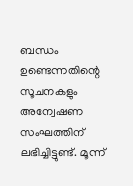ബന്ധം ഉണ്ടെന്നതിന്റെ സൂചനകളും അന്വേഷണ സംഘത്തിന് ലഭിച്ചിട്ടുണ്ട്. മൂന്ന്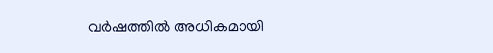വർഷത്തിൽ അധികമായി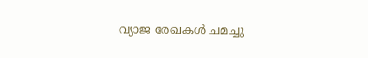വ്യാജ രേഖകൾ ചമച്ചു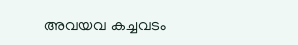അവയവ കച്ചവടം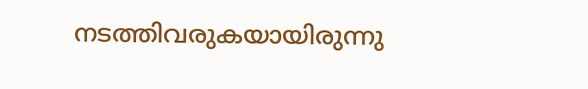നടത്തിവരുകയായിരുന്നു